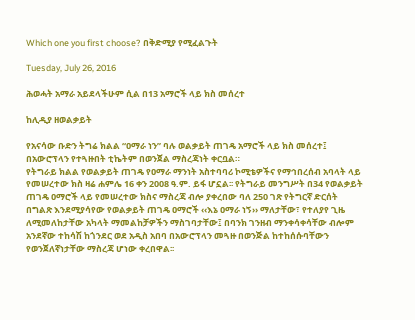Which one you first choose? በቅድሚያ የሚፈልጉት

Tuesday, July 26, 2016

ሕወሓት አማራ አይደላችሁም ሲል በ13 አማሮች ላይ ክስ መሰረተ

ከሊዲያ ዘወልቃይት

የአናሳው ቡድን ትግሬ ክልል “ዐማራ ነን” ባሉ ወልቃይት ጠገዴ አማሮች ላይ ክስ መሰረተ፤ በአውሮፕላን የተጓዙበት ቲኬትም በወንጀል ማስረጃነት ቀርቧል።
የትግራይ ክልል የወልቃይት ጠገዴ የዐማራ ማንነት አስተባባሪ ኮሚቴዎችና የማኅበረሰብ አባላት ላይ የመሠረተው ክስ ዛሬ ሐምሌ 16 ቀን 2008 ዓ.ም. ይፋ ሆኗል፡፡ የትግራይ መንግሥት በ34 የወልቃይት ጠገዴ ዐማሮች ላይ የመሠረተው ክስና ማስረጃ ብሎ ያቀረበው ባለ 250 ገጽ የትግርኛ ድርሰት በግልጽ እንደሚያሳየው የወልቃይት ጠገዴ ዐማሮች ‹‹እኔ ዐማራ ነኝ›› ማለታቸው፣ የተለያየ ጊዜ ለሚመለከታቸው አካላት ማመልከቻዎችን ማስገባታቸው፤ በባንክ ገንዘብ ማንቀሳቀሳቸው ብሎም አንደኛው ተከሳሽ ከጎንደር ወደ አዲስ አበባ በአውሮፕላን መጓዙ በወንጅል ከተከሰሱባቸውን የወንጀለኛነታቸው ማስረጃ ሆነው ቀረበዋል፡፡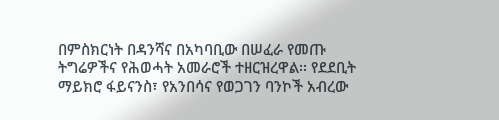በምስክርነት በዳንሻና በአካባቢው በሠፈራ የመጡ ትግሬዎችና የሕወሓት አመራሮች ተዘርዝረዋል፡፡ የደደቢት ማይክሮ ፋይናንስ፣ የአንበሳና የወጋገን ባንኮች አብረው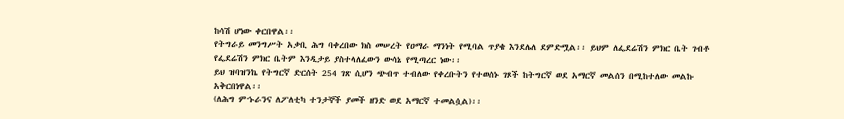ከሳሽ ሆነው ቀርበዋል፡፡
የትግራይ መንግሥት አቃቢ ሕግ ባቀረበው ክስ መሠረት የዐማራ ማንነት የሚባል ጥያቄ እንደሌለ ደምድሟል፡፡ ይህም ለፌደሬሽን ምክር ቤት ገብቶ የፌደሬሽን ምክር ቤትም እንዲታይ ያስተላለፈውን ውሳኔ የሚጣረር ነው፡፡
ይህ ዝባዝንኬ የትግርኛ ድርሰት 254 ገጽ ሲሆን ጭብጥ ተብለው የቀረቡትን የተወሰኑ ገጾች ከትግርኛ ወደ አማርኛ መልሰን በሚከተለው መልኩ አቅርበነዋል፡፡
(ለሕግ ምኁራንና ለፖለቲካ ተንታኞች ያመች ዘንድ ወደ አማርኛ ተመልሷል)፡፡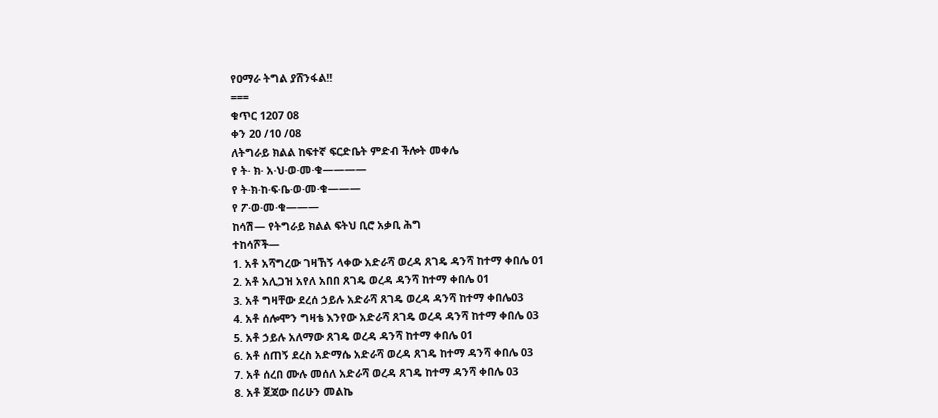የዐማራ ትግል ያሸንፋል!!
===
ቁጥር 1207 08
ቀን 20 /10 /08
ለትግራይ ክልል ከፍተኛ ፍርድቤት ምድብ ችሎት መቀሌ
የ ት· ክ· አ·ህ·ወ·መ·ቁ————
የ ት·ክ·ከ·ፍ·ቤ·ወ·መ·ቁ———
የ ፖ·ወ·መ·ቁ———
ከሳሽ— የትግራይ ክልል ፍትህ ቢሮ አቃቢ ሕግ
ተከሳሾች—
1. አቶ አሻግረው ገዛኸኝ ላቀው አድራሻ ወረዳ ጸገዴ ዳንሻ ከተማ ቀበሌ 01
2. አቶ አሊጋዝ አየለ አበበ ጸገዴ ወረዳ ዳንሻ ከተማ ቀበሌ 01
3. አቶ ግዛቸው ደረሰ ኃይሉ አድራሻ ጸገዴ ወረዳ ዳንሻ ከተማ ቀበሌ03
4. አቶ ሰሎሞን ግዛቴ እንየው አድራሻ ጸገዴ ወረዳ ዳንሻ ከተማ ቀበሌ 03
5. አቶ ኃይሉ አለማው ጸገዴ ወረዳ ዳንሻ ከተማ ቀበሌ 01
6. አቶ ሰጠኝ ደረስ አድማሴ አድራሻ ወረዳ ጸገዴ ከተማ ዳንሻ ቀበሌ 03
7. አቶ ሰረበ ሙሉ መሰለ አድራሻ ወረዳ ጸገዴ ከተማ ዳንሻ ቀበሌ 03
8. አቶ ጀጃው በሪሁን መልኬ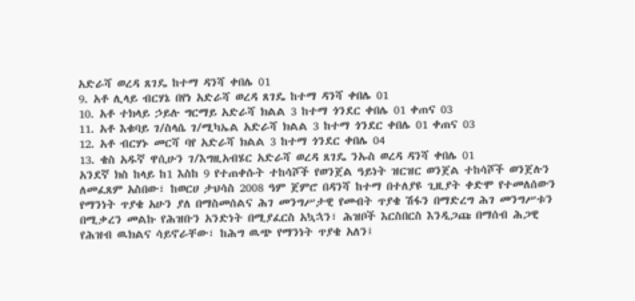አድራሻ ወረዳ ጸገዴ ከተማ ዳንሻ ቀበሌ 01
9. አቶ ሊላይ ብርሃኔ በየነ አድራሻ ወረዳ ጸገዴ ከተማ ዳንሻ ቀበሌ 01
10. አቶ ተክላይ ኃይሉ ግርማይ አድራሻ ክልል 3 ከተማ ጎንደር ቀበሌ 01 ቀጠና 03
11. አቶ እቁባይ ገ/ስላሴ ገ/ሚካኤል አድራሻ ክልል 3 ከተማ ጎንደር ቀበሌ 01 ቀጠና 03
12. አቶ ብርሃኑ መርሻ ባየ አድራሻ ክልል 3 ከተማ ጎንደር ቀበሌ 04
13. ቄስ አዱኛ ዋሲሁን ገ/እግዚአብሄር አድራሻ ወረዳ ጸገዴ ንኡስ ወረዳ ዳንሻ ቀበሌ 01
አንደኛ ክስ ከላይ ከ1 እስከ 9 የተጠቀሱት ተከሳሾች የወንጀል ዓይነት ዝርዝር ወንጀል ተከሳሾች ወንጀሉን ለመፈጸም አስበው፣ ከወርሀ ታህሳስ 2008 ዓም ጀምሮ በዳንሻ ከተማ በተለያዩ ጊዚያት ቀድሞ የተመለሰውን የማንነት ጥያቄ አሁን ያለ በማስመሰልና ሕገ መንግሥታዊ የመብት ጥያቄ ሽፋን በማድረግ ሕገ መንግሥቱን በሚቃረን መልኩ የሕዝቡን አንድነት በሚያፈርስ አኳኋን፣ ሕዝቦች እርስበርስ እንዲጋጩ በማሰብ ሕጋዊ የሕዝብ ዉክልና ሳይኖራቸው፣ ከሕግ ዉጭ የማንነት ጥያቄ አለን፤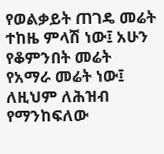የወልቃይት ጠገዴ መሬት ተከዜ ምላሽ ነው፤ አሁን የቆምንበት መሬት የአማራ መሬት ነው፤ ለዚህም ለሕዝብ የማንከፍለው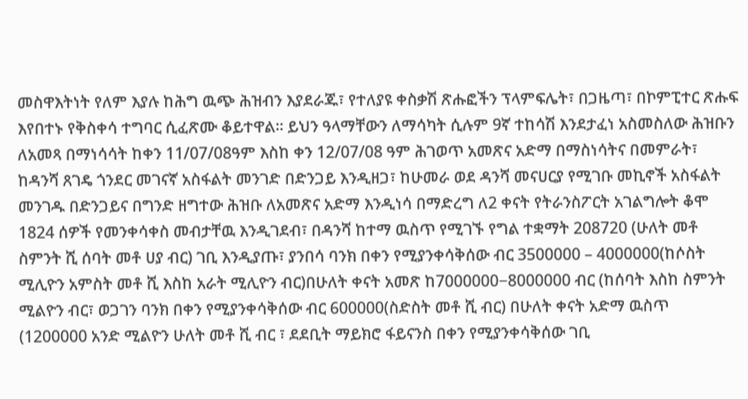መስዋእትነት የለም እያሉ ከሕግ ዉጭ ሕዝብን እያደራጁ፣ የተለያዩ ቀስቃሽ ጽሑፎችን ፕላምፍሌት፣ በጋዜጣ፣ በኮምፒተር ጽሑፍ እየበተኑ የቅስቀሳ ተግባር ሲፈጽሙ ቆይተዋል። ይህን ዓላማቸውን ለማሳካት ሲሉም 9ኛ ተከሳሽ እንደታፈነ አስመስለው ሕዝቡን ለአመጻ በማነሳሳት ከቀን 11/07/08ዓም እስከ ቀን 12/07/08 ዓም ሕገወጥ አመጽና አድማ በማስነሳትና በመምራት፣ ከዳንሻ ጸገዴ ጎንደር መገናኛ አስፋልት መንገድ በድንጋይ እንዲዘጋ፣ ከሁመራ ወደ ዳንሻ መናሀርያ የሚገቡ መኪኖች አስፋልት መንገዱ በድንጋይና በግንድ ዘግተው ሕዝቡ ለአመጽና አድማ እንዲነሳ በማድረግ ለ2 ቀናት የትራንስፖርት አገልግሎት ቆሞ 1824 ሰዎች የመንቀሳቀስ መብታቸዉ እንዲገደብ፣ በዳንሻ ከተማ ዉስጥ የሚገኙ የግል ተቋማት 208720 (ሁለት መቶ ስምንት ሺ ሰባት መቶ ሀያ ብር) ገቢ እንዲያጡ፣ ያንበሳ ባንክ በቀን የሚያንቀሳቅሰው ብር 3500000 – 4000000(ከሶስት ሚሊዮን አምስት መቶ ሺ እስከ አራት ሚሊዮን ብር)በሁለት ቀናት አመጽ ከ7000000−8000000 ብር (ከሰባት እስከ ስምንት ሚልዮን ብር፣ ወጋገን ባንክ በቀን የሚያንቀሳቅሰው ብር 600000(ስድስት መቶ ሺ ብር) በሁለት ቀናት አድማ ዉስጥ (1200000 አንድ ሚልዮን ሁለት መቶ ሺ ብር ፣ ደደቢት ማይክሮ ፋይናንስ በቀን የሚያንቀሳቅሰው ገቢ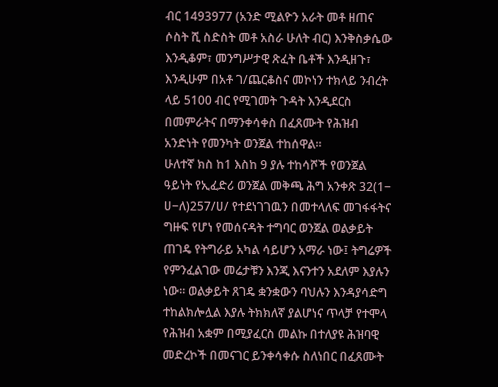ብር 1493977 (አንድ ሚልዮን አራት መቶ ዘጠና ሶስት ሺ ስድስት መቶ አስራ ሁለት ብር) እንቅስቃሴው እንዲቆም፣ መንግሥታዊ ጽፈት ቤቶች እንዲዘጉ፣ እንዲሁም በአቶ ገ/ጨርቆስና መኮነን ተክላይ ንብረት ላይ 5100 ብር የሚገመት ጉዳት እንዲደርስ በመምራትና በማንቀሳቀስ በፈጸሙት የሕዝብ አንድነት የመንካት ወንጀል ተከሰዋል።
ሁለተኛ ክስ ከ1 እስከ 9 ያሉ ተከሳሾች የወንጀል ዓይነት የኢፈድሪ ወንጀል መቅጫ ሕግ አንቀጽ 32(1− ሀ−ለ)257/ሀ/ የተደነገገዉን በመተላለፍ መገፋፋትና ግዙፍ የሆነ የመሰናዳት ተግባር ወንጀል ወልቃይት ጠገዴ የትግራይ አካል ሳይሆን አማራ ነው፤ ትግሬዎች የምንፈልገው መሬታቹን እንጂ እናንተን አደለም እያሉን ነው። ወልቃይት ጸገዴ ቋንቋውን ባህሉን እንዳያሳድግ ተከልክሎሏል እያሉ ትክክለኛ ያልሆነና ጥላቻ የተሞላ የሕዝብ አቋም በሚያፈርስ መልኩ በተለያዩ ሕዝባዊ መድረኮች በመናገር ይንቀሳቀሱ ስለነበር በፈጸሙት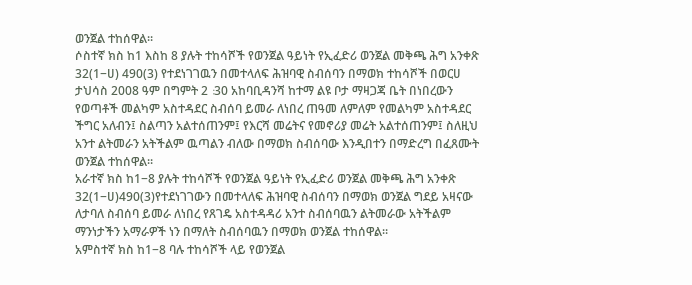ወንጀል ተከሰዋል።
ሶስተኛ ክስ ከ1 እስከ 8 ያሉት ተከሳሾች የወንጀል ዓይነት የኢፈድሪ ወንጀል መቅጫ ሕግ አንቀጽ 32(1−ሀ) 490(3) የተደነገገዉን በመተላለፍ ሕዝባዊ ስብሰባን በማወክ ተከሳሾች በወርሀ ታህሳስ 2008 ዓም በግምት 2∶30 አከባቢዳንሻ ከተማ ልዩ ቦታ ማዛጋጃ ቤት በነበረውን የወጣቶች መልካም አስተዳደር ስብሰባ ይመራ ለነበረ ጠዓመ ለምለም የመልካም አስተዳደር ችግር አለብን፤ ስልጣን አልተሰጠንም፤ የእርሻ መሬትና የመኖሪያ መሬት አልተሰጠንም፤ ስለዚህ አንተ ልትመራን አትችልም ዉጣልን ብለው በማወክ ስብሰባው እንዲበተን በማድረግ በፈጸሙት ወንጀል ተከሰዋል።
አራተኛ ክስ ከ1−8 ያሉት ተከሳሾች የወንጀል ዓይነት የኢፈድሪ ወንጀል መቅጫ ሕግ አንቀጽ 32(1−ሀ)490(3)የተደነገገውን በመተላለፍ ሕዝባዊ ስብሰባን በማወክ ወንጀል ግደይ አዛናው ለታባለ ስብሰባ ይመራ ለነበረ የጸገዴ አስተዳዳሪ አንተ ስብሰባዉን ልትመራው አትችልም ማንነታችን አማራዎች ነን በማለት ስብሰባዉን በማወክ ወንጀል ተከሰዋል።
አምስተኛ ክስ ከ1−8 ባሉ ተከሳሾች ላይ የወንጀል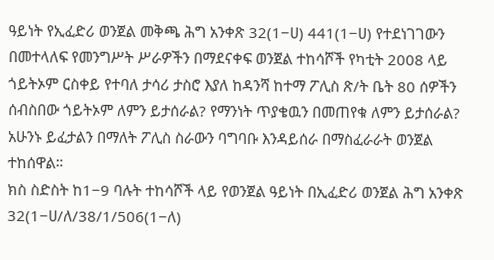ዓይነት የኢፈድሪ ወንጀል መቅጫ ሕግ አንቀጽ 32(1−ሀ) 441(1−ሀ) የተደነገገውን በመተላለፍ የመንግሥት ሥራዎችን በማደናቀፍ ወንጀል ተከሳሾች የካቲት 2008 ላይ ጎይትኦም ርስቀይ የተባለ ታሳሪ ታስሮ እያለ ከዳንሻ ከተማ ፖሊስ ጽ/ት ቤት 80 ሰዎችን ሰብስበው ጎይትኦም ለምን ይታሰራል? የማንነት ጥያቄዉን በመጠየቁ ለምን ይታሰራል? አሁንኑ ይፈታልን በማለት ፖሊስ ስራውን ባግባቡ እንዳይሰራ በማስፈራራት ወንጀል ተከሰዋል።
ክስ ስድስት ከ1−9 ባሉት ተከሳሾች ላይ የወንጀል ዓይነት በኢፈድሪ ወንጀል ሕግ አንቀጽ 32(1−ሀ/ለ/38/1/506(1−ለ)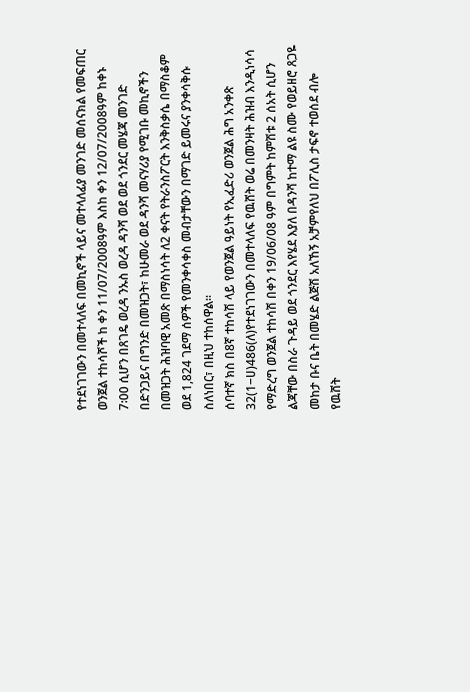የተደነገገውን በመተላለፍ በመኪኖች ላይና መተላለፊያ መንገድ መሰናክል የመፍጠር ወንጀል ተከሳሾች ከ ቀን 11/07/2008ዓም እስከ ቀን 12/07/2008ዓም ከቀኑ 7∶00 ሲሆን በጸገዴ ወረዳ ንኡስ ወረዳ ዳንሻ ወደ ወደ ጎንደር መሄጃ መንገድ በድንጋይና በግንድ በመዝጋት፣ ከሁመራ ወደ ዳንሻ መናሃሪያ የሚገቡ መኪኖችን በመዝጋት ሕዝባዊ አመጽ በማስነሳት ለ2 ቀናት የትራንስፖርት እንቅስቃሴ በማስቆም ወደ 1,824 ገደማ ሰዎች የመንቀሳቀስ መብታቸውን በማገድ ይመሩና ያንቀሳቅሱ ስለነበር፣ በዚህ ተከሰዋል።
ሰባተኛ ክስ በ8ኛ ተከሳሽ ላይ የወንጀል ዓይነት የኢፈድሪ ወንጀል ሕግ አንቀጽ 32(1−ሀ)486(ለ)የተደነገገውን በመተላለፍ የዉሸት ወሬ በመንዛት ሕዝብ እንዲነሳሳ የማድረግ ወንጀል ተከሳሽ በቀን 19/06/08 ዓም በግምት ከምሽቱ 2 ሰአት ሲሆን ልጃቸው በስራ ጉዳይ ወደ ጎንደር እየሄደ እያለ በዳንሻ ከተማ ልዩ ስሙ የወይዘሮ ጸጋዬ መከታ ቡና ቤት በመሄድ ልጅሽ አለኸኝ አቻምየለህ በፖሊስ ታፍኖ ተወሰደ ብሎ የዉሸት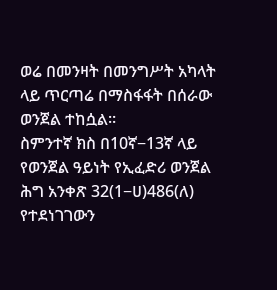ወሬ በመንዛት በመንግሥት አካላት ላይ ጥርጣሬ በማስፋፋት በሰራው ወንጀል ተከሷል።
ስምንተኛ ክስ በ10ኛ−13ኛ ላይ የወንጀል ዓይነት የኢፈድሪ ወንጀል ሕግ አንቀጽ 32(1−ሀ)486(ለ) የተደነገገውን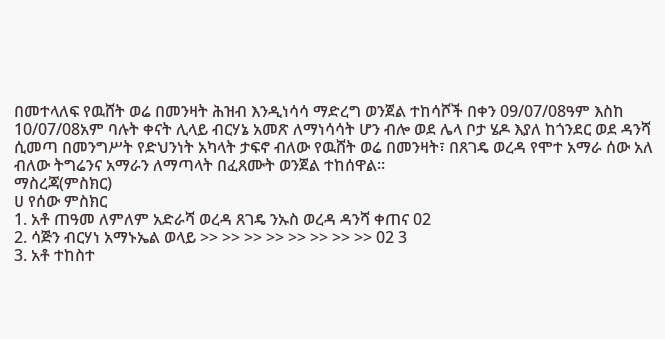በመተላለፍ የዉሸት ወሬ በመንዛት ሕዝብ እንዲነሳሳ ማድረግ ወንጀል ተከሳሾች በቀን 09/07/08ዓም እስከ 10/07/08አም ባሉት ቀናት ሊላይ ብርሃኔ አመጽ ለማነሳሳት ሆን ብሎ ወደ ሌላ ቦታ ሄዶ እያለ ከጎንደር ወደ ዳንሻ ሲመጣ በመንግሥት የድህንነት አካላት ታፍኖ ብለው የዉሸት ወሬ በመንዛት፣ በጸገዴ ወረዳ የሞተ አማራ ሰው አለ ብለው ትግሬንና አማራን ለማጣላት በፈጸሙት ወንጀል ተከሰዋል።
ማስረጃ(ምስክር)
ሀ የሰው ምስክር
1. አቶ ጠዓመ ለምለም አድራሻ ወረዳ ጸገዴ ንኡስ ወረዳ ዳንሻ ቀጠና 02
2. ሳጅን ብርሃነ አማኑኤል ወላይ >> >> >> >> >> >> >> >> 02 3
3. አቶ ተከስተ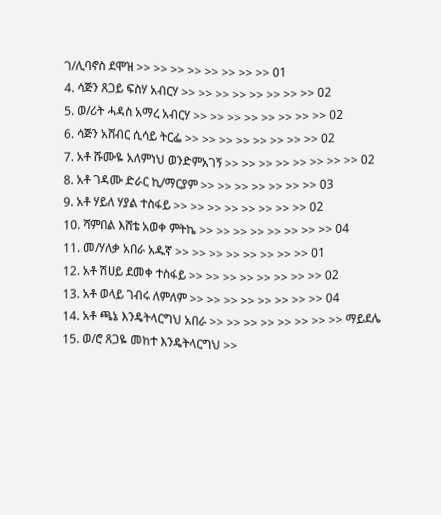ገ/ሊባኖስ ደሞዝ >> >> >> >> >> >> >> >> 01
4. ሳጅን ጸጋይ ፍስሃ አብርሃ >> >> >> >> >> >> >> >> 02
5. ወ/ሪት ሓዳስ አማረ አብርሃ >> >> >> >> >> >> >> >> 02
6. ሳጅን አሸብር ሲሳይ ትርፌ >> >> >> >> >> >> >> >> 02
7. አቶ ሹሙዬ አለምነህ ወንድምአገኝ >> >> >> >> >> >> >> >> 02
8. አቶ ገዳሙ ድራር ኪ/ማርያም >> >> >> >> >> >> >> 03
9. አቶ ሃይለ ሃያል ተስፋይ >> >> >> >> >> >> >> >> 02
10. ሻምበል እሸቴ አወቀ ምትኬ >> >> >> >> >> >> >> >> 04
11. መ/ሃለቃ አበራ አዱኛ >> >> >> >> >> >> >> >> 01
12. አቶ ሽሀይ ደመቀ ተስፋይ >> >> >> >> >> >> >> >> 02
13. አቶ ወላይ ገብሩ ለምለም >> >> >> >> >> >> >> >> 04
14. አቶ ጫኔ እንዴትላርግህ አበራ >> >> >> >> >> >> >> >> ማይደሌ
15. ወ/ሮ ጸጋዬ መከተ እንዴትላርግህ >>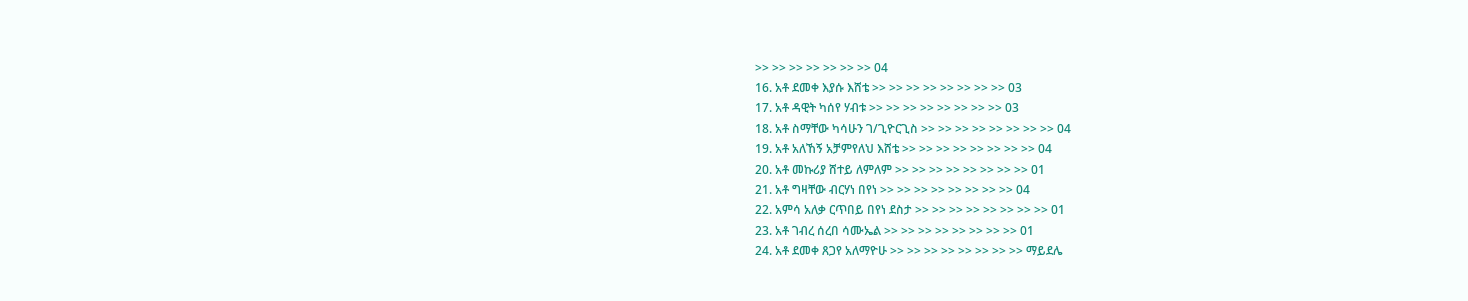>> >> >> >> >> >> >> 04
16. አቶ ደመቀ እያሱ እሸቴ >> >> >> >> >> >> >> >> 03
17. አቶ ዳዊት ካሰየ ሃብቱ >> >> >> >> >> >> >> >> 03
18. አቶ ስማቸው ካሳሁን ገ/ጊዮርጊስ >> >> >> >> >> >> >> >> 04
19. አቶ አለኸኝ አቻምየለህ እሸቴ >> >> >> >> >> >> >> >> 04
20. አቶ መኩሪያ ሸተይ ለምለም >> >> >> >> >> >> >> >> 01
21. አቶ ግዛቸው ብርሃነ በየነ >> >> >> >> >> >> >> >> 04
22. አምሳ አለቃ ርጥበይ በየነ ደስታ >> >> >> >> >> >> >> >> 01
23. አቶ ገብረ ሰረበ ሳሙኤል >> >> >> >> >> >> >> >> 01
24. አቶ ደመቀ ጸጋየ አለማዮሁ >> >> >> >> >> >> >> >> ማይደሌ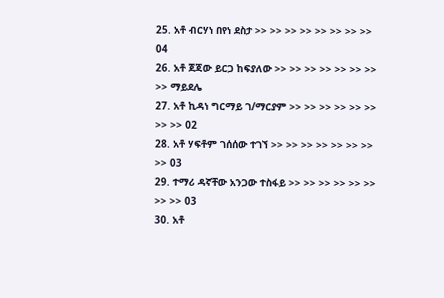25. አቶ ብርሃነ በየነ ደስታ >> >> >> >> >> >> >> >> 04
26. አቶ ጀጃው ይርጋ ከፍያለው >> >> >> >> >> >> >> >> ማይደሌ
27. አቶ ኪዳነ ግርማይ ገ/ማርያም >> >> >> >> >> >> >> >> 02
28. አቶ ሃፍቶም ገሰሰው ተገኘ >> >> >> >> >> >> >> >> 03
29. ተማሪ ዳኛቸው አንጋው ተስፋይ >> >> >> >> >> >> >> >> 03
30. አቶ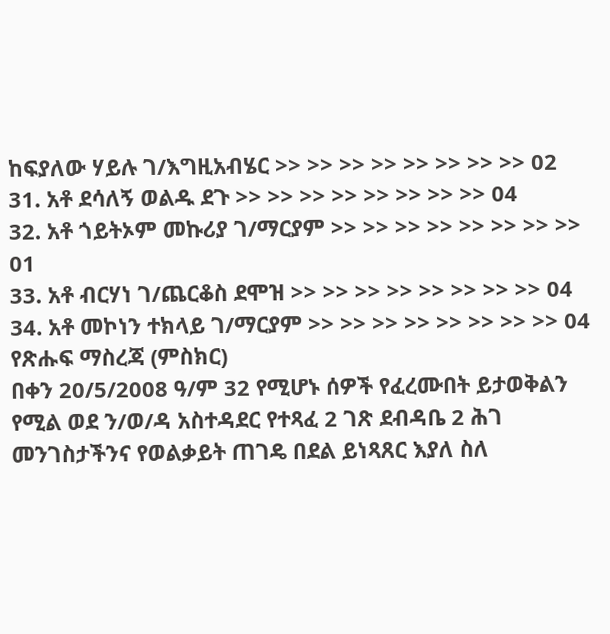ከፍያለው ሃይሉ ገ/እግዚአብሄር >> >> >> >> >> >> >> >> 02
31. አቶ ደሳለኝ ወልዱ ደጉ >> >> >> >> >> >> >> >> 04
32. አቶ ጎይትኦም መኩሪያ ገ/ማርያም >> >> >> >> >> >> >> >> 01
33. አቶ ብርሃነ ገ/ጨርቆስ ደሞዝ >> >> >> >> >> >> >> >> 04
34. አቶ መኮነን ተክላይ ገ/ማርያም >> >> >> >> >> >> >> >> 04
የጽሑፍ ማስረጃ (ምስክር)
በቀን 20/5/2008 ዓ/ም 32 የሚሆኑ ሰዎች የፈረሙበት ይታወቅልን የሚል ወደ ን/ወ/ዳ አስተዳደር የተጻፈ 2 ገጽ ደብዳቤ 2 ሕገ መንገስታችንና የወልቃይት ጠገዴ በደል ይነጻጸር እያለ ስለ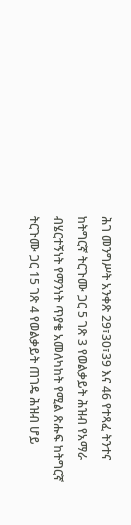ሕገ መንግሥት አንቀጽ 29፣30፣39 እና 46 የተጻፈ ትንተና ከትግርኛ ትርጉሙ ጋር 5 ገጽ 3 የወልቃይት ሕዝብ የአማራ ብሄርተኝነት የማንነት ጥያቄ አመለካከት የሚል ጽሑፍ ከትግርኛ ትርጉሙ ጋር 15 ገጽ 4 የወልቃይት ጠገዴ ሕዝብ ሆይ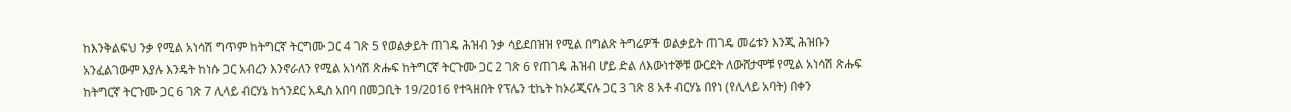ከእንቅልፍህ ንቃ የሚል አነሳሽ ግጥም ከትግርኛ ትርግሙ ጋር 4 ገጽ 5 የወልቃይት ጠገዴ ሕዝብ ንቃ ሳይደበዝዝ የሚል በግልጽ ትግሬዎች ወልቃይት ጠገዴ መሬቱን እንጂ ሕዝቡን አንፈልገውም እያሉ እንዴት ከነሱ ጋር አብረን እንኖራለን የሚል አነሳሽ ጽሑፍ ከትግርኛ ትርጉሙ ጋር 2 ገጽ 6 የጠገዴ ሕዝብ ሆይ ድል ለእውነተኞቹ ውርደት ለውሸታሞቹ የሚል አነሳሽ ጽሑፍ ከትግርኛ ትርጉሙ ጋር 6 ገጽ 7 ሊላይ ብርሃኔ ከጎንደር አዲስ አበባ በመጋቢት 19/2016 የተጓዘበት የፕሌን ቲኬት ከኦሪጂናሉ ጋር 3 ገጽ 8 አቶ ብርሃኔ በየነ (የሊላይ አባት) በቀን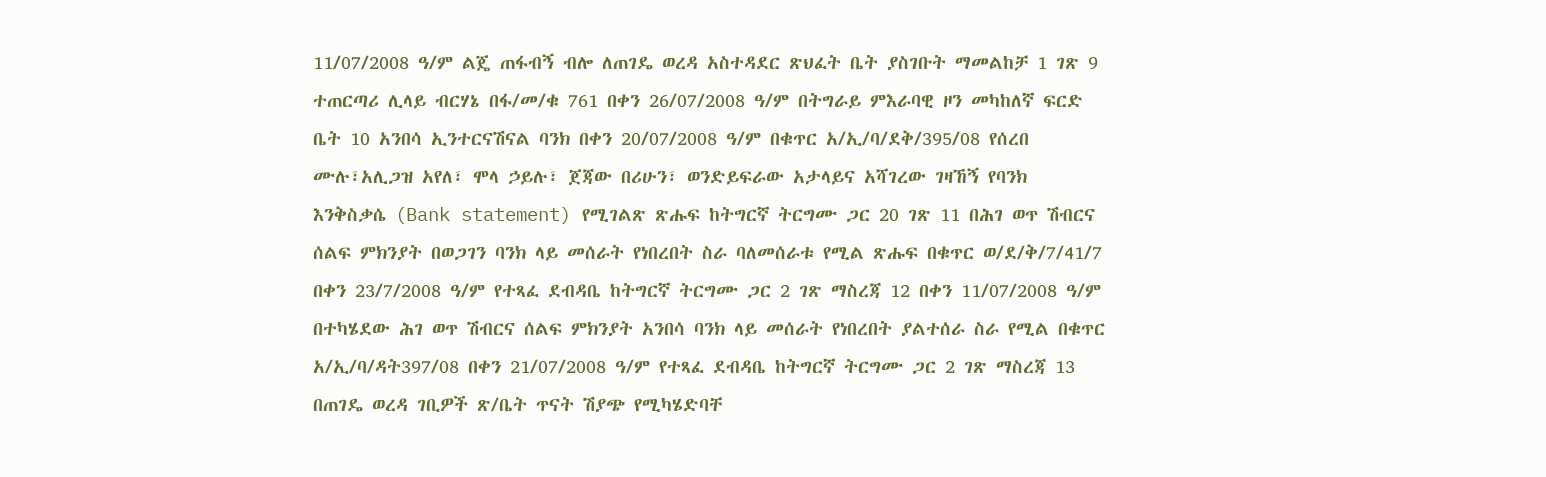11/07/2008 ዓ/ም ልጄ ጠፋብኝ ብሎ ለጠገዴ ወረዳ አስተዳደር ጽህፈት ቤት ያስገቡት ማመልከቻ 1 ገጽ 9 ተጠርጣሪ ሊላይ ብርሃኔ በፋ/መ/ቁ 761 በቀን 26/07/2008 ዓ/ም በትግራይ ምእራባዊ ዞን መካከለኛ ፍርድ ቤት 10 አንበሳ ኢንተርናሽናል ባንክ በቀን 20/07/2008 ዓ/ም በቁጥር አ/ኢ/ባ/ደቅ/395/08 የሰረበ ሙሉ፣አሊጋዝ አየለ፣ ሞላ ኃይሉ፣ ጀጃው በሪሁን፣ ወንድይፍራው አታላይና አሻገረው ገዛኸኝ የባንክ እንቅስቃሴ (Bank statement) የሚገልጽ ጽሑፍ ከትግርኛ ትርግሙ ጋር 20 ገጽ 11 በሕገ ወጥ ሽብርና ሰልፍ ምክንያት በወጋገን ባንክ ላይ መሰራት የነበረበት ስራ ባለመሰራቱ የሚል ጽሑፍ በቁጥር ወ/ደ/ቅ/7/41/7 በቀን 23/7/2008 ዓ/ም የተጻፈ ደብዳቤ ከትግርኛ ትርግሙ ጋር 2 ገጽ ማስረጃ 12 በቀን 11/07/2008 ዓ/ም በተካሄደው ሕገ ወጥ ሽብርና ሰልፍ ምክንያት አንበሳ ባንክ ላይ መሰራት የነበረበት ያልተሰራ ስራ የሚል በቁጥር አ/ኢ/ባ/ዳት397/08 በቀን 21/07/2008 ዓ/ም የተጻፈ ደብዳቤ ከትግርኛ ትርግሙ ጋር 2 ገጽ ማስረጃ 13 በጠገዴ ወረዳ ገቢዎች ጽ/ቤት ጥናት ሽያጭ የሚካሄድባቸ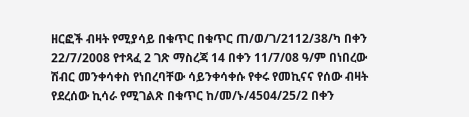ዘርፎች ብዛት የሚያሳይ በቁጥር በቁጥር ጠ/ወ/ገ/2112/38/ካ በቀን 22/7/2008 የተጻፈ 2 ገጽ ማስረጃ 14 በቀን 11/7/08 ዓ/ም በነበረው ሽብር መንቀሳቀስ የነበረባቸው ሳይንቀሳቀሱ የቀሩ የመኪናና የሰው ብዛት የደረሰው ኪሳራ የሚገልጽ በቁጥር ከ/መ/ኑ/4504/25/2 በቀን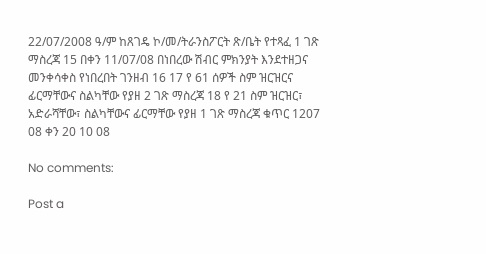22/07/2008 ዓ/ም ከጸገዴ ኮ/መ/ትራንስፖርት ጽ/ቤት የተጻፈ 1 ገጽ ማስረጃ 15 በቀን 11/07/08 በነበረው ሽብር ምክንያት እንደተዘጋና መንቀሳቀስ የነበረበት ገንዘብ 16 17 የ 61 ሰዎች ስም ዝርዝርና ፊርማቸውና ስልካቸው የያዘ 2 ገጽ ማስረጃ 18 የ 21 ስም ዝርዝር፣ አድራሻቸው፣ ስልካቸውና ፊርማቸው የያዘ 1 ገጽ ማስረጃ ቁጥር 1207 08 ቀን 20 10 08

No comments:

Post a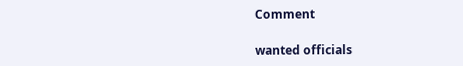Comment

wanted officials